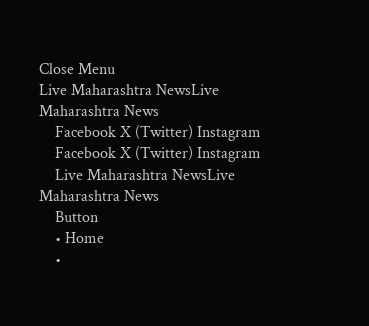Close Menu
Live Maharashtra NewsLive Maharashtra News
    Facebook X (Twitter) Instagram
    Facebook X (Twitter) Instagram
    Live Maharashtra NewsLive Maharashtra News
    Button
    • Home
    •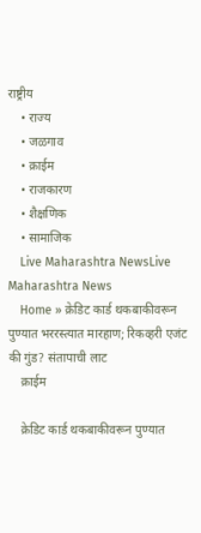राष्ट्रीय
    • राज्य
    • जळगाव
    • क्राईम
    • राजकारण
    • शैक्षणिक
    • सामाजिक
    Live Maharashtra NewsLive Maharashtra News
    Home » क्रेडिट कार्ड थकबाकीवरून पुण्यात भररस्त्यात मारहाण; रिकव्हरी एजंट की गुंड? संतापाची लाट
    क्राईम

    क्रेडिट कार्ड थकबाकीवरून पुण्यात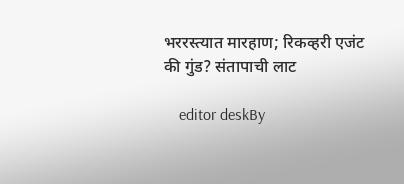भररस्त्यात मारहाण; रिकव्हरी एजंट की गुंड? संतापाची लाट

    editor deskBy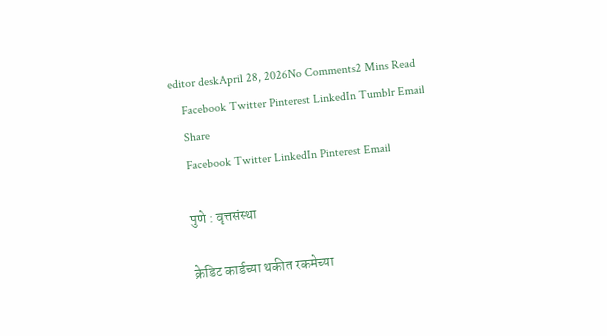editor deskApril 28, 2026No Comments2 Mins Read
    Facebook Twitter Pinterest LinkedIn Tumblr Email
    Share
    Facebook Twitter LinkedIn Pinterest Email

    पुणे : वृत्तसंस्था

    क्रेडिट कार्डच्या थकीत रकमेच्या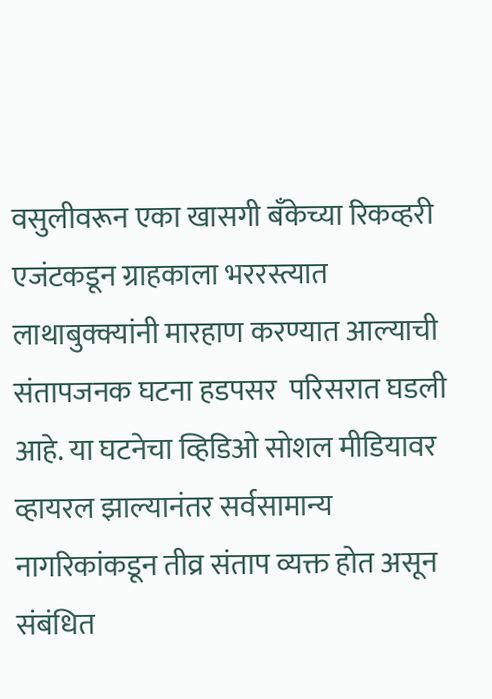वसुलीवरून एका खासगी बँकेच्या रिकव्हरी एजंटकडून ग्राहकाला भररस्त्यात लाथाबुक्क्यांनी मारहाण करण्यात आल्याची संतापजनक घटना हडपसर  परिसरात घडली आहे. या घटनेचा व्हिडिओ सोशल मीडियावर व्हायरल झाल्यानंतर सर्वसामान्य नागरिकांकडून तीव्र संताप व्यक्त होत असून संबंधित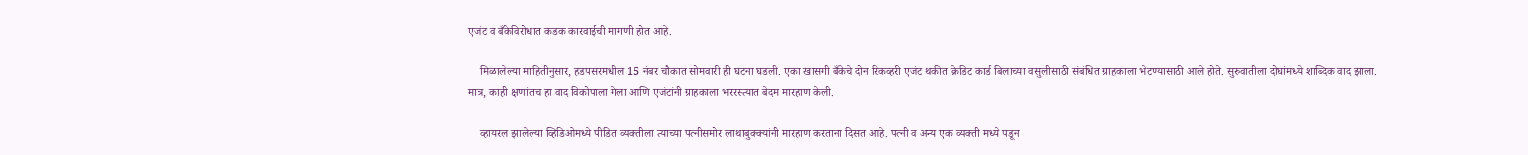एजंट व बँकेविरोधात कडक कारवाईची मागणी होत आहे.

    मिळालेल्या माहितीनुसार, हडपसरमधील 15 नंबर चौकात सोमवारी ही घटना घडली. एका खासगी बँकेचे दोन रिकव्हरी एजंट थकीत क्रेडिट कार्ड बिलाच्या वसुलीसाठी संबंधित ग्राहकाला भेटण्यासाठी आले होते. सुरुवातीला दोघांमध्ये शाब्दिक वाद झाला. मात्र, काही क्षणांतच हा वाद विकोपाला गेला आणि एजंटांनी ग्राहकाला भररस्त्यात बेदम मारहाण केली.

    व्हायरल झालेल्या व्हिडिओमध्ये पीडित व्यक्तीला त्याच्या पत्नीसमोर लाथाबुक्क्यांनी मारहाण करताना दिसत आहे. पत्नी व अन्य एक व्यक्ती मध्ये पडून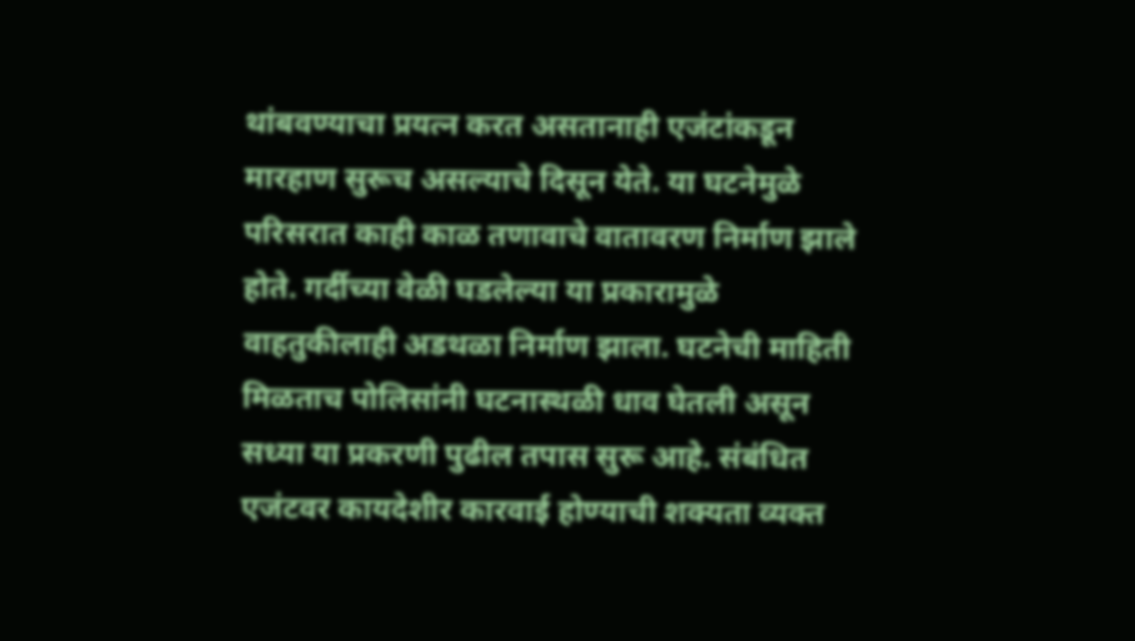थांबवण्याचा प्रयत्न करत असतानाही एजंटांकडून मारहाण सुरूच असल्याचे दिसून येते. या घटनेमुळे परिसरात काही काळ तणावाचे वातावरण निर्माण झाले होते. गर्दीच्या वेळी घडलेल्या या प्रकारामुळे वाहतुकीलाही अडथळा निर्माण झाला. घटनेची माहिती मिळताच पोलिसांनी घटनास्थळी धाव घेतली असून सध्या या प्रकरणी पुढील तपास सुरू आहे. संबंधित एजंटवर कायदेशीर कारवाई होण्याची शक्यता व्यक्त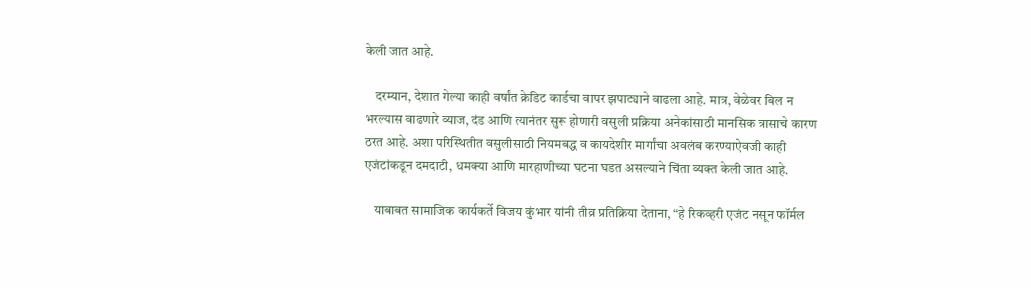केली जात आहे.

    दरम्यान, देशात गेल्या काही वर्षांत क्रेडिट कार्डचा वापर झपाट्याने वाढला आहे. मात्र, वेळेवर बिल न भरल्यास वाढणारे व्याज, दंड आणि त्यानंतर सुरू होणारी वसुली प्रक्रिया अनेकांसाठी मानसिक त्रासाचे कारण ठरत आहे. अशा परिस्थितीत वसुलीसाठी नियमबद्ध व कायदेशीर मार्गांचा अवलंब करण्याऐवजी काही एजंटांकडून दमदाटी, धमक्या आणि मारहाणीच्या घटना घडत असल्याने चिंता व्यक्त केली जात आहे.

    याबाबत सामाजिक कार्यकर्ते विजय कुंभार यांनी तीव्र प्रतिक्रिया देताना, “हे रिकव्हरी एजंट नसून फॉर्मल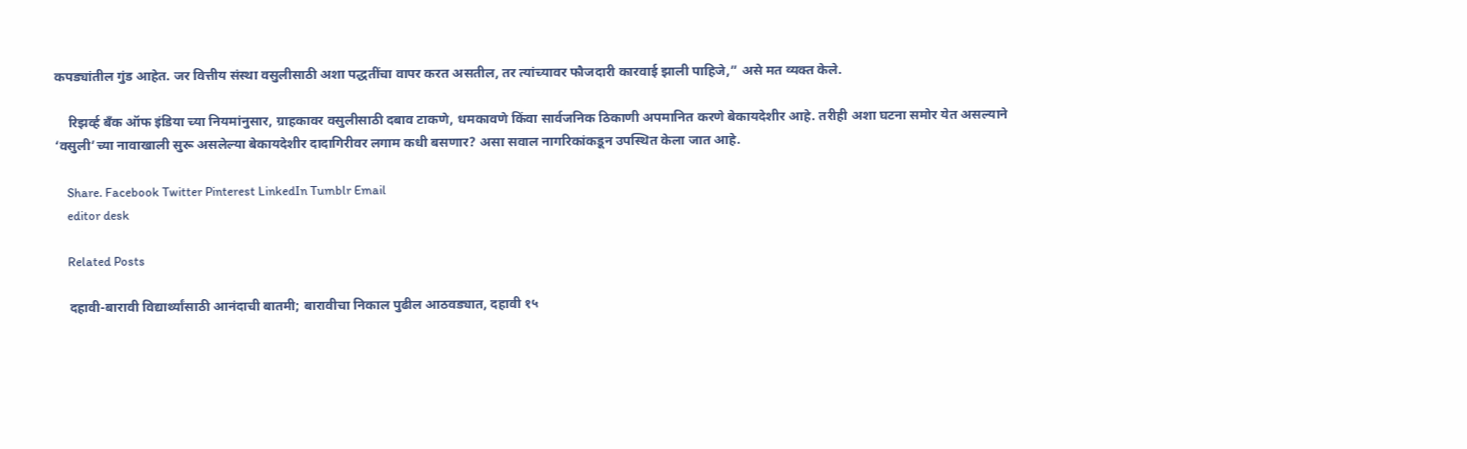कपड्यांतील गुंड आहेत. जर वित्तीय संस्था वसुलीसाठी अशा पद्धतींचा वापर करत असतील, तर त्यांच्यावर फौजदारी कारवाई झाली पाहिजे,” असे मत व्यक्त केले.

    रिझर्व्ह बँक ऑफ इंडिया च्या नियमांनुसार, ग्राहकावर वसुलीसाठी दबाव टाकणे, धमकावणे किंवा सार्वजनिक ठिकाणी अपमानित करणे बेकायदेशीर आहे. तरीही अशा घटना समोर येत असल्याने ‘वसुली’च्या नावाखाली सुरू असलेल्या बेकायदेशीर दादागिरीवर लगाम कधी बसणार? असा सवाल नागरिकांकडून उपस्थित केला जात आहे.

    Share. Facebook Twitter Pinterest LinkedIn Tumblr Email
    editor desk

    Related Posts

    दहावी-बारावी विद्यार्थ्यांसाठी आनंदाची बातमी; बारावीचा निकाल पुढील आठवड्यात, दहावी १५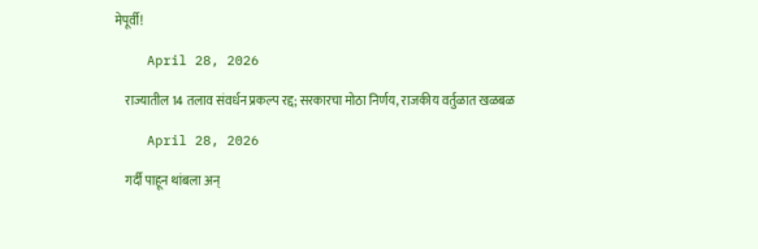मेपूर्वी!

    April 28, 2026

    राज्यातील 14 तलाव संवर्धन प्रकल्प रद्द; सरकारचा मोठा निर्णय, राजकीय वर्तुळात खळबळ

    April 28, 2026

    गर्दी पाहून थांबला अन्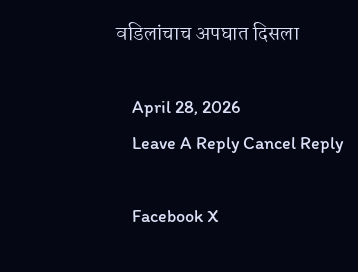वडिलांचाच अपघात दिसला

    April 28, 2026
    Leave A Reply Cancel Reply

    Facebook X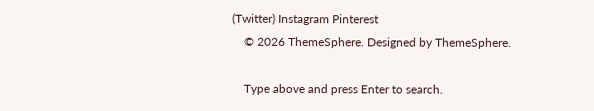(Twitter) Instagram Pinterest
    © 2026 ThemeSphere. Designed by ThemeSphere.

    Type above and press Enter to search.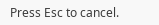Press Esc to cancel.